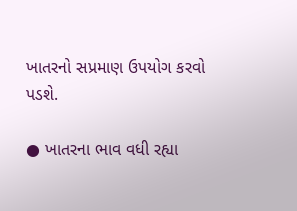ખાતરનો સપ્રમાણ ઉપયોગ કરવો પડશે.

● ખાતરના ભાવ વધી રહ્યા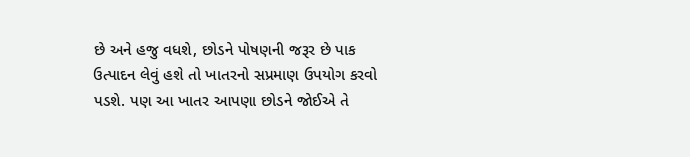છે અને હજુ વધશે, છોડને પોષણની જરૂર છે પાક ઉત્પાદન લેવું હશે તો ખાતરનો સપ્રમાણ ઉપયોગ કરવો પડશે. પણ આ ખાતર આપણા છોડને જોઈએ તે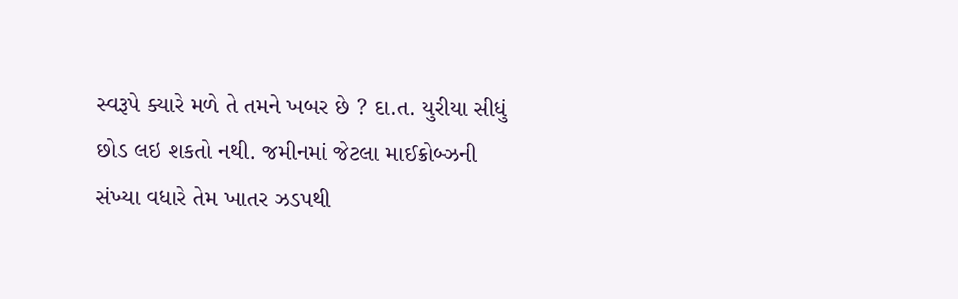સ્વરૂપે ક્યારે મળે તે તમને ખબર છે ? દા.ત. યુરીયા સીધું છોડ લઇ શકતો નથી. જમીનમાં જેટલા માઈક્રોબ્ઝની સંખ્યા વધારે તેમ ખાતર ઝડપથી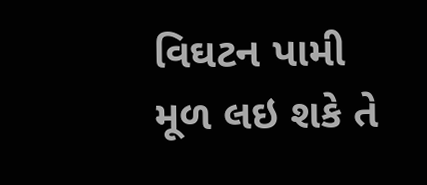વિઘટન પામી મૂળ લઇ શકે તે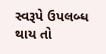સ્વરૂપે ઉપલબ્ધ થાય તો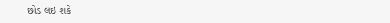છોડ લઇ શકે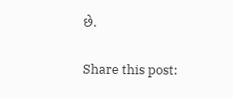છે.

Share this post: